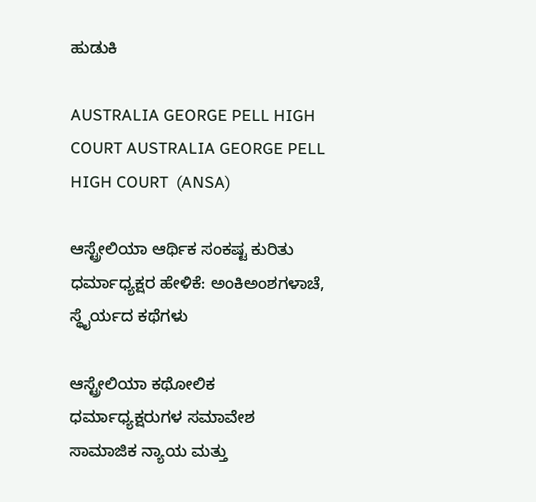ಹುಡುಕಿ

AUSTRALIA GEORGE PELL HIGH COURT AUSTRALIA GEORGE PELL HIGH COURT  (ANSA)

ಆಸ್ಟ್ರೇಲಿಯಾ ಆರ್ಥಿಕ ಸಂಕಷ್ಟ ಕುರಿತು ಧರ್ಮಾಧ್ಯಕ್ಷರ ಹೇಳಿಕೆ: ಅಂಕಿಅಂಶಗಳಾಚೆ, ಸ್ಥೈರ್ಯದ ಕಥೆಗಳು

ಆಸ್ಟ್ರೇಲಿಯಾ ಕಥೋಲಿಕ ಧರ್ಮಾಧ್ಯಕ್ಷರುಗಳ ಸಮಾವೇಶ ಸಾಮಾಜಿಕ ನ್ಯಾಯ ಮತ್ತು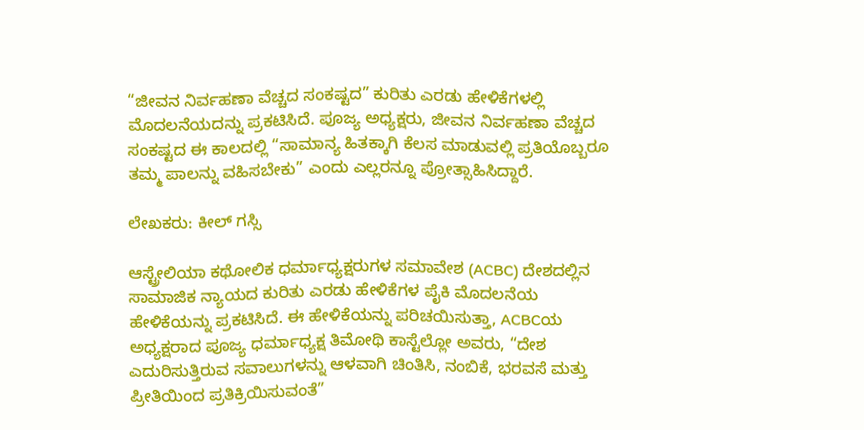“ಜೀವನ ನಿರ್ವಹಣಾ ವೆಚ್ಚದ ಸಂಕಷ್ಟದ” ಕುರಿತು ಎರಡು ಹೇಳಿಕೆಗಳಲ್ಲಿ ಮೊದಲನೆಯದನ್ನು ಪ್ರಕಟಿಸಿದೆ. ಪೂಜ್ಯ ಅಧ್ಯಕ್ಷರು, ಜೀವನ ನಿರ್ವಹಣಾ ವೆಚ್ಚದ ಸಂಕಷ್ಟದ ಈ ಕಾಲದಲ್ಲಿ “ಸಾಮಾನ್ಯ ಹಿತಕ್ಕಾಗಿ ಕೆಲಸ ಮಾಡುವಲ್ಲಿ ಪ್ರತಿಯೊಬ್ಬರೂ ತಮ್ಮ ಪಾಲನ್ನು ವಹಿಸಬೇಕು” ಎಂದು ಎಲ್ಲರನ್ನೂ ಪ್ರೋತ್ಸಾಹಿಸಿದ್ದಾರೆ.

ಲೇಖಕರು: ಕೀಲ್ ಗಸ್ಸಿ

ಆಸ್ಟ್ರೇಲಿಯಾ ಕಥೋಲಿಕ ಧರ್ಮಾಧ್ಯಕ್ಷರುಗಳ ಸಮಾವೇಶ (ACBC) ದೇಶದಲ್ಲಿನ ಸಾಮಾಜಿಕ ನ್ಯಾಯದ ಕುರಿತು ಎರಡು ಹೇಳಿಕೆಗಳ ಪೈಕಿ ಮೊದಲನೆಯ ಹೇಳಿಕೆಯನ್ನು ಪ್ರಕಟಿಸಿದೆ. ಈ ಹೇಳಿಕೆಯನ್ನು ಪರಿಚಯಿಸುತ್ತಾ, ACBCಯ ಅಧ್ಯಕ್ಷರಾದ ಪೂಜ್ಯ ಧರ್ಮಾಧ್ಯಕ್ಷ ತಿಮೋಥಿ ಕಾಸ್ಟೆಲ್ಲೋ ಅವರು, “ದೇಶ ಎದುರಿಸುತ್ತಿರುವ ಸವಾಲುಗಳನ್ನು ಆಳವಾಗಿ ಚಿಂತಿಸಿ, ನಂಬಿಕೆ, ಭರವಸೆ ಮತ್ತು ಪ್ರೀತಿಯಿಂದ ಪ್ರತಿಕ್ರಿಯಿಸುವಂತೆ”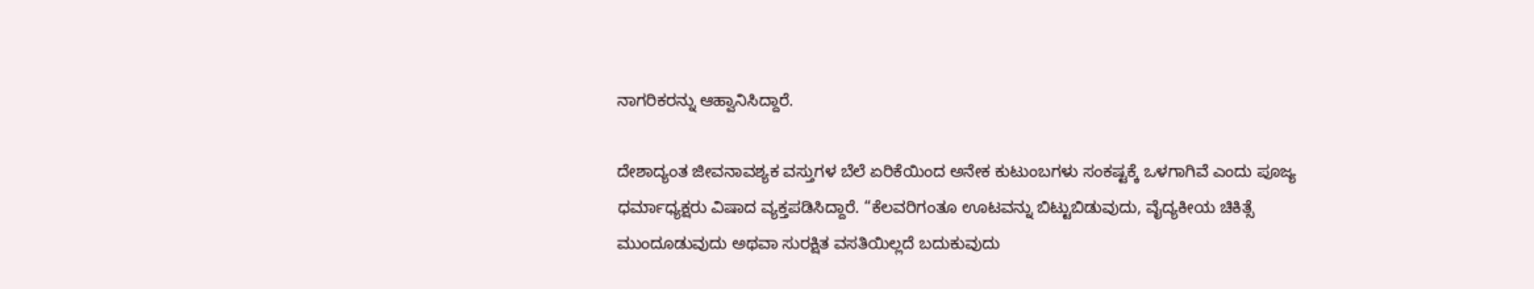ನಾಗರಿಕರನ್ನು ಆಹ್ವಾನಿಸಿದ್ದಾರೆ.

ದೇಶಾದ್ಯಂತ ಜೀವನಾವಶ್ಯಕ ವಸ್ತುಗಳ ಬೆಲೆ ಏರಿಕೆಯಿಂದ ಅನೇಕ ಕುಟುಂಬಗಳು ಸಂಕಷ್ಟಕ್ಕೆ ಒಳಗಾಗಿವೆ ಎಂದು ಪೂಜ್ಯ ಧರ್ಮಾಧ್ಯಕ್ಷರು ವಿಷಾದ ವ್ಯಕ್ತಪಡಿಸಿದ್ದಾರೆ. “ಕೆಲವರಿಗಂತೂ ಊಟವನ್ನು ಬಿಟ್ಟುಬಿಡುವುದು, ವೈದ್ಯಕೀಯ ಚಿಕಿತ್ಸೆ ಮುಂದೂಡುವುದು ಅಥವಾ ಸುರಕ್ಷಿತ ವಸತಿಯಿಲ್ಲದೆ ಬದುಕುವುದು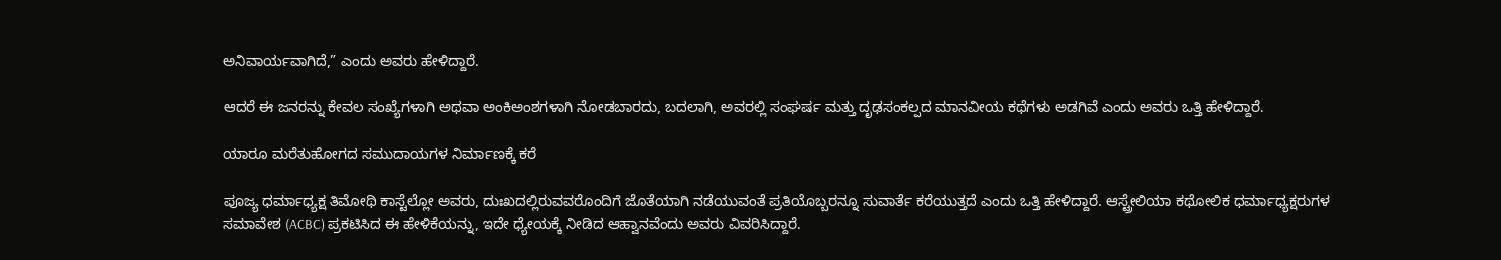ಅನಿವಾರ್ಯವಾಗಿದೆ,” ಎಂದು ಅವರು ಹೇಳಿದ್ದಾರೆ.

ಆದರೆ ಈ ಜನರನ್ನು ಕೇವಲ ಸಂಖ್ಯೆಗಳಾಗಿ ಅಥವಾ ಅಂಕಿಅಂಶಗಳಾಗಿ ನೋಡಬಾರದು, ಬದಲಾಗಿ, ಅವರಲ್ಲಿ ಸಂಘರ್ಷ ಮತ್ತು ದೃಢಸಂಕಲ್ಪದ ಮಾನವೀಯ ಕಥೆಗಳು ಅಡಗಿವೆ ಎಂದು ಅವರು ಒತ್ತಿ ಹೇಳಿದ್ದಾರೆ.

ಯಾರೂ ಮರೆತುಹೋಗದ ಸಮುದಾಯಗಳ ನಿರ್ಮಾಣಕ್ಕೆ ಕರೆ

ಪೂಜ್ಯ ಧರ್ಮಾಧ್ಯಕ್ಷ ತಿಮೋಥಿ ಕಾಸ್ಟೆಲ್ಲೋ ಅವರು, ದುಃಖದಲ್ಲಿರುವವರೊಂದಿಗೆ ಜೊತೆಯಾಗಿ ನಡೆಯುವಂತೆ ಪ್ರತಿಯೊಬ್ಬರನ್ನೂ ಸುವಾರ್ತೆ ಕರೆಯುತ್ತದೆ ಎಂದು ಒತ್ತಿ ಹೇಳಿದ್ದಾರೆ. ಆಸ್ಟ್ರೇಲಿಯಾ ಕಥೋಲಿಕ ಧರ್ಮಾಧ್ಯಕ್ಷರುಗಳ ಸಮಾವೇಶ (ACBC) ಪ್ರಕಟಿಸಿದ ಈ ಹೇಳಿಕೆಯನ್ನು, ಇದೇ ಧ್ಯೇಯಕ್ಕೆ ನೀಡಿದ ಆಹ್ವಾನವೆಂದು ಅವರು ವಿವರಿಸಿದ್ದಾರೆ.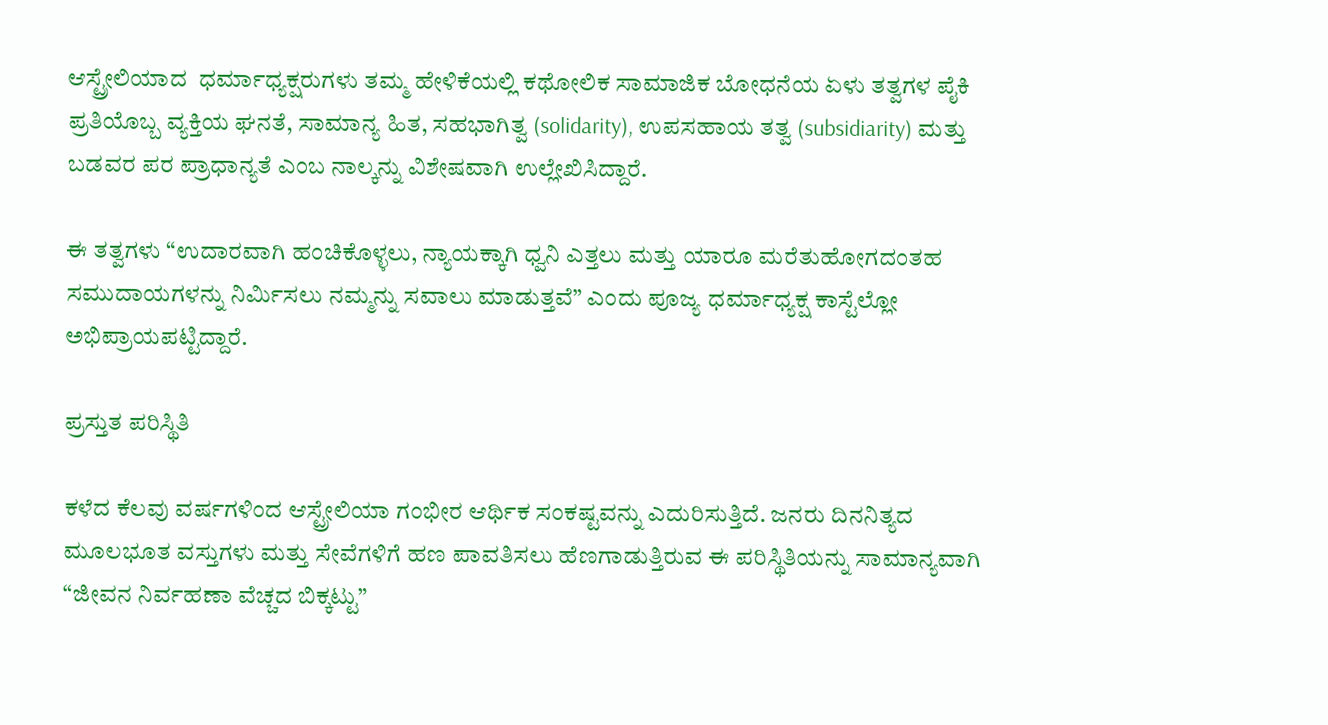ಆಸ್ಟ್ರೇಲಿಯಾದ  ಧರ್ಮಾಧ್ಯಕ್ಷರುಗಳು ತಮ್ಮ ಹೇಳಿಕೆಯಲ್ಲಿ ಕಥೋಲಿಕ ಸಾಮಾಜಿಕ ಬೋಧನೆಯ ಏಳು ತತ್ವಗಳ ಪೈಕಿ ಪ್ರತಿಯೊಬ್ಬ ವ್ಯಕ್ತಿಯ ಘನತೆ, ಸಾಮಾನ್ಯ ಹಿತ, ಸಹಭಾಗಿತ್ವ (solidarity), ಉಪಸಹಾಯ ತತ್ವ (subsidiarity) ಮತ್ತು ಬಡವರ ಪರ ಪ್ರಾಧಾನ್ಯತೆ ಎಂಬ ನಾಲ್ಕನ್ನು ವಿಶೇಷವಾಗಿ ಉಲ್ಲೇಖಿಸಿದ್ದಾರೆ.

ಈ ತತ್ವಗಳು “ಉದಾರವಾಗಿ ಹಂಚಿಕೊಳ್ಳಲು, ನ್ಯಾಯಕ್ಕಾಗಿ ಧ್ವನಿ ಎತ್ತಲು ಮತ್ತು ಯಾರೂ ಮರೆತುಹೋಗದಂತಹ ಸಮುದಾಯಗಳನ್ನು ನಿರ್ಮಿಸಲು ನಮ್ಮನ್ನು ಸವಾಲು ಮಾಡುತ್ತವೆ” ಎಂದು ಪೂಜ್ಯ ಧರ್ಮಾಧ್ಯಕ್ಷ ಕಾಸ್ಟೆಲ್ಲೋ ಅಭಿಪ್ರಾಯಪಟ್ಟಿದ್ದಾರೆ.

ಪ್ರಸ್ತುತ ಪರಿಸ್ಥಿತಿ

ಕಳೆದ ಕೆಲವು ವರ್ಷಗಳಿಂದ ಆಸ್ಟ್ರೇಲಿಯಾ ಗಂಭೀರ ಆರ್ಥಿಕ ಸಂಕಷ್ಟವನ್ನು ಎದುರಿಸುತ್ತಿದೆ. ಜನರು ದಿನನಿತ್ಯದ ಮೂಲಭೂತ ವಸ್ತುಗಳು ಮತ್ತು ಸೇವೆಗಳಿಗೆ ಹಣ ಪಾವತಿಸಲು ಹೆಣಗಾಡುತ್ತಿರುವ ಈ ಪರಿಸ್ಥಿತಿಯನ್ನು ಸಾಮಾನ್ಯವಾಗಿ “ಜೀವನ ನಿರ್ವಹಣಾ ವೆಚ್ಚದ ಬಿಕ್ಕಟ್ಟು”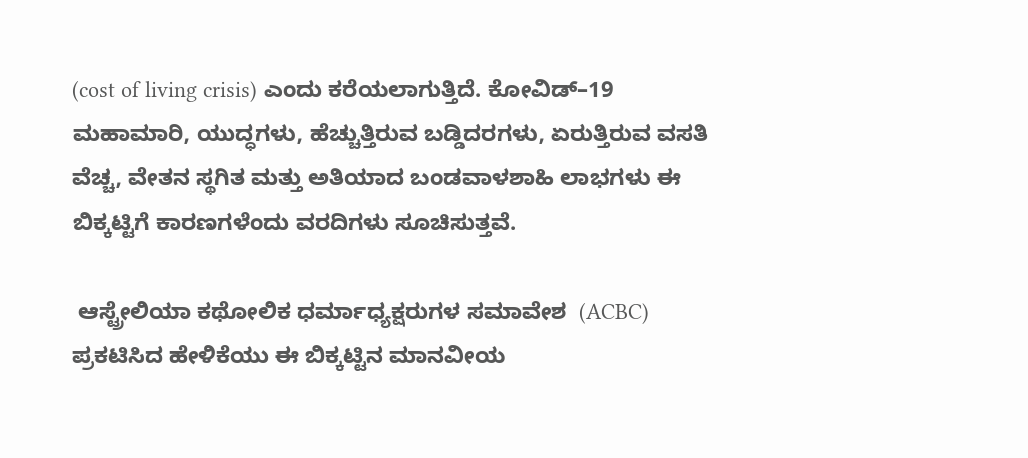(cost of living crisis) ಎಂದು ಕರೆಯಲಾಗುತ್ತಿದೆ. ಕೋವಿಡ್–19 ಮಹಾಮಾರಿ, ಯುದ್ಧಗಳು, ಹೆಚ್ಚುತ್ತಿರುವ ಬಡ್ಡಿದರಗಳು, ಏರುತ್ತಿರುವ ವಸತಿ ವೆಚ್ಚ, ವೇತನ ಸ್ಥಗಿತ ಮತ್ತು ಅತಿಯಾದ ಬಂಡವಾಳಶಾಹಿ ಲಾಭಗಳು ಈ ಬಿಕ್ಕಟ್ಟಿಗೆ ಕಾರಣಗಳೆಂದು ವರದಿಗಳು ಸೂಚಿಸುತ್ತವೆ.

 ಆಸ್ಟ್ರೇಲಿಯಾ ಕಥೋಲಿಕ ಧರ್ಮಾಧ್ಯಕ್ಷರುಗಳ ಸಮಾವೇಶ  (ACBC) ಪ್ರಕಟಿಸಿದ ಹೇಳಿಕೆಯು ಈ ಬಿಕ್ಕಟ್ಟಿನ ಮಾನವೀಯ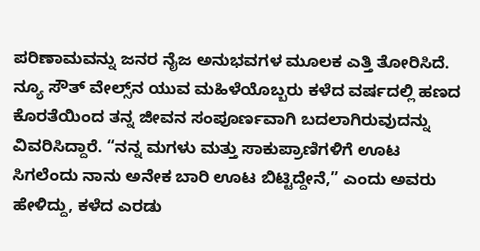ಪರಿಣಾಮವನ್ನು ಜನರ ನೈಜ ಅನುಭವಗಳ ಮೂಲಕ ಎತ್ತಿ ತೋರಿಸಿದೆ. ನ್ಯೂ ಸೌತ್ ವೇಲ್ಸ್‌ನ ಯುವ ಮಹಿಳೆಯೊಬ್ಬರು ಕಳೆದ ವರ್ಷದಲ್ಲಿ ಹಣದ ಕೊರತೆಯಿಂದ ತನ್ನ ಜೀವನ ಸಂಪೂರ್ಣವಾಗಿ ಬದಲಾಗಿರುವುದನ್ನು ವಿವರಿಸಿದ್ದಾರೆ. “ನನ್ನ ಮಗಳು ಮತ್ತು ಸಾಕುಪ್ರಾಣಿಗಳಿಗೆ ಊಟ ಸಿಗಲೆಂದು ನಾನು ಅನೇಕ ಬಾರಿ ಊಟ ಬಿಟ್ಟಿದ್ದೇನೆ,” ಎಂದು ಅವರು ಹೇಳಿದ್ದು, ಕಳೆದ ಎರಡು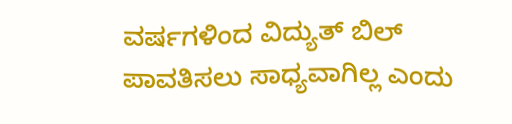ವರ್ಷಗಳಿಂದ ವಿದ್ಯುತ್ ಬಿಲ್ ಪಾವತಿಸಲು ಸಾಧ್ಯವಾಗಿಲ್ಲ ಎಂದು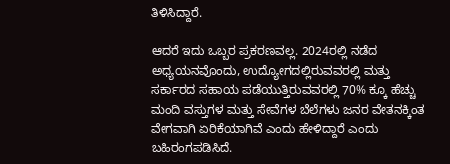ತಿಳಿಸಿದ್ದಾರೆ.

ಆದರೆ ಇದು ಒಬ್ಬರ ಪ್ರಕರಣವಲ್ಲ. 2024ರಲ್ಲಿ ನಡೆದ ಅಧ್ಯಯನವೊಂದು, ಉದ್ಯೋಗದಲ್ಲಿರುವವರಲ್ಲಿ ಮತ್ತು ಸರ್ಕಾರದ ಸಹಾಯ ಪಡೆಯುತ್ತಿರುವವರಲ್ಲಿ 70% ಕ್ಕೂ ಹೆಚ್ಚು ಮಂದಿ ವಸ್ತುಗಳ ಮತ್ತು ಸೇವೆಗಳ ಬೆಲೆಗಳು ಜನರ ವೇತನಕ್ಕಿಂತ ವೇಗವಾಗಿ ಏರಿಕೆಯಾಗಿವೆ ಎಂದು ಹೇಳಿದ್ದಾರೆ ಎಂದು ಬಹಿರಂಗಪಡಿಸಿದೆ.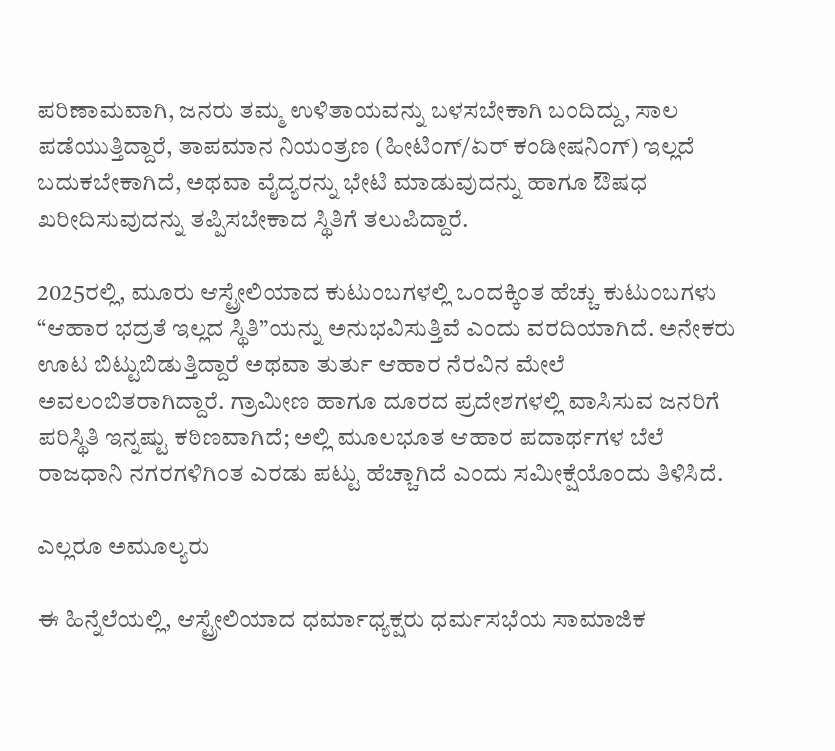ಪರಿಣಾಮವಾಗಿ, ಜನರು ತಮ್ಮ ಉಳಿತಾಯವನ್ನು ಬಳಸಬೇಕಾಗಿ ಬಂದಿದ್ದು, ಸಾಲ ಪಡೆಯುತ್ತಿದ್ದಾರೆ, ತಾಪಮಾನ ನಿಯಂತ್ರಣ (ಹೀಟಿಂಗ್/ಏರ್ ಕಂಡೀಷನಿಂಗ್) ಇಲ್ಲದೆ ಬದುಕಬೇಕಾಗಿದೆ, ಅಥವಾ ವೈದ್ಯರನ್ನು ಭೇಟಿ ಮಾಡುವುದನ್ನು ಹಾಗೂ ಔಷಧ ಖರೀದಿಸುವುದನ್ನು ತಪ್ಪಿಸಬೇಕಾದ ಸ್ಥಿತಿಗೆ ತಲುಪಿದ್ದಾರೆ.

2025ರಲ್ಲಿ, ಮೂರು ಆಸ್ಟ್ರೇಲಿಯಾದ ಕುಟುಂಬಗಳಲ್ಲಿ ಒಂದಕ್ಕಿಂತ ಹೆಚ್ಚು ಕುಟುಂಬಗಳು “ಆಹಾರ ಭದ್ರತೆ ಇಲ್ಲದ ಸ್ಥಿತಿ”ಯನ್ನು ಅನುಭವಿಸುತ್ತಿವೆ ಎಂದು ವರದಿಯಾಗಿದೆ. ಅನೇಕರು ಊಟ ಬಿಟ್ಟುಬಿಡುತ್ತಿದ್ದಾರೆ ಅಥವಾ ತುರ್ತು ಆಹಾರ ನೆರವಿನ ಮೇಲೆ ಅವಲಂಬಿತರಾಗಿದ್ದಾರೆ. ಗ್ರಾಮೀಣ ಹಾಗೂ ದೂರದ ಪ್ರದೇಶಗಳಲ್ಲಿ ವಾಸಿಸುವ ಜನರಿಗೆ ಪರಿಸ್ಥಿತಿ ಇನ್ನಷ್ಟು ಕಠಿಣವಾಗಿದೆ; ಅಲ್ಲಿ ಮೂಲಭೂತ ಆಹಾರ ಪದಾರ್ಥಗಳ ಬೆಲೆ ರಾಜಧಾನಿ ನಗರಗಳಿಗಿಂತ ಎರಡು ಪಟ್ಟು ಹೆಚ್ಚಾಗಿದೆ ಎಂದು ಸಮೀಕ್ಷೆಯೊಂದು ತಿಳಿಸಿದೆ.

ಎಲ್ಲರೂ ಅಮೂಲ್ಯರು

ಈ ಹಿನ್ನೆಲೆಯಲ್ಲಿ, ಆಸ್ಟ್ರೇಲಿಯಾದ ಧರ್ಮಾಧ್ಯಕ್ಷರು ಧರ್ಮಸಭೆಯ ಸಾಮಾಜಿಕ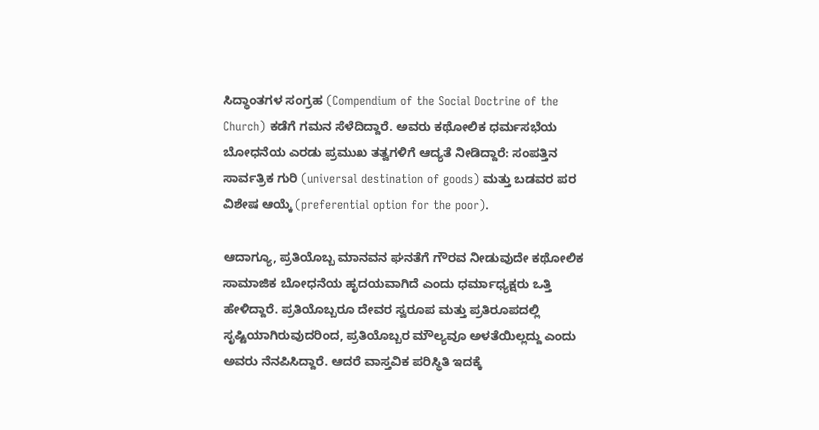ಸಿದ್ಧಾಂತಗಳ ಸಂಗ್ರಹ (Compendium of the Social Doctrine of the Church) ಕಡೆಗೆ ಗಮನ ಸೆಳೆದಿದ್ದಾರೆ. ಅವರು ಕಥೋಲಿಕ ಧರ್ಮಸಭೆಯ ಬೋಧನೆಯ ಎರಡು ಪ್ರಮುಖ ತತ್ವಗಳಿಗೆ ಆದ್ಯತೆ ನೀಡಿದ್ದಾರೆ: ಸಂಪತ್ತಿನ ಸಾರ್ವತ್ರಿಕ ಗುರಿ (universal destination of goods) ಮತ್ತು ಬಡವರ ಪರ ವಿಶೇಷ ಆಯ್ಕೆ (preferential option for the poor).

ಆದಾಗ್ಯೂ, ಪ್ರತಿಯೊಬ್ಬ ಮಾನವನ ಘನತೆಗೆ ಗೌರವ ನೀಡುವುದೇ ಕಥೋಲಿಕ ಸಾಮಾಜಿಕ ಬೋಧನೆಯ ಹೃದಯವಾಗಿದೆ ಎಂದು ಧರ್ಮಾಧ್ಯಕ್ಷರು ಒತ್ತಿ ಹೇಳಿದ್ದಾರೆ. ಪ್ರತಿಯೊಬ್ಬರೂ ದೇವರ ಸ್ವರೂಪ ಮತ್ತು ಪ್ರತಿರೂಪದಲ್ಲಿ ಸೃಷ್ಟಿಯಾಗಿರುವುದರಿಂದ, ಪ್ರತಿಯೊಬ್ಬರ ಮೌಲ್ಯವೂ ಅಳತೆಯಿಲ್ಲದ್ದು ಎಂದು ಅವರು ನೆನಪಿಸಿದ್ದಾರೆ. ಆದರೆ ವಾಸ್ತವಿಕ ಪರಿಸ್ಥಿತಿ ಇದಕ್ಕೆ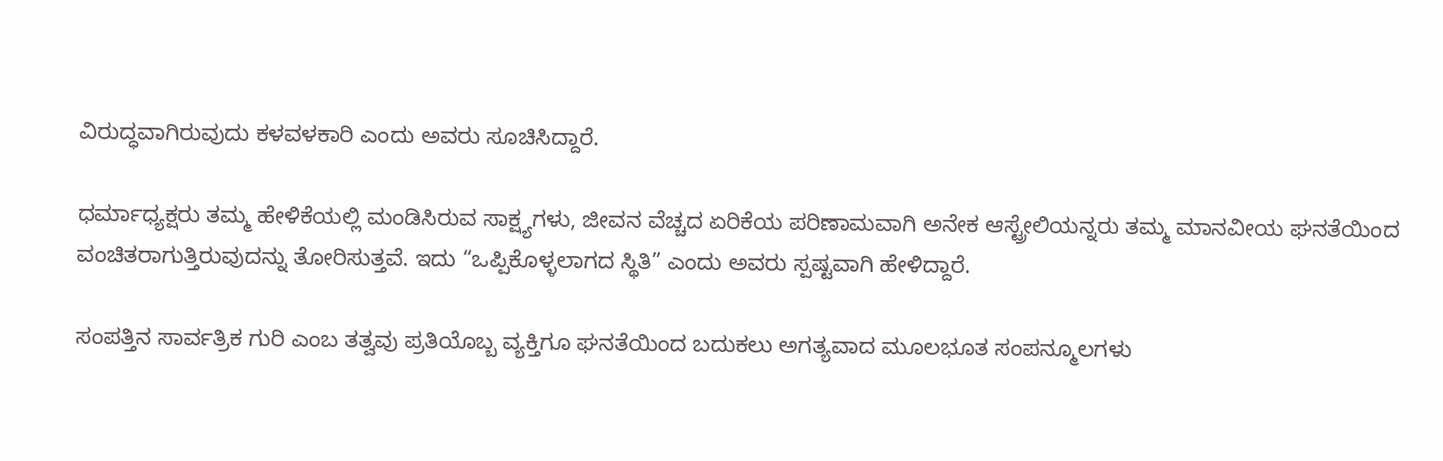ವಿರುದ್ಧವಾಗಿರುವುದು ಕಳವಳಕಾರಿ ಎಂದು ಅವರು ಸೂಚಿಸಿದ್ದಾರೆ.

ಧರ್ಮಾಧ್ಯಕ್ಷರು ತಮ್ಮ ಹೇಳಿಕೆಯಲ್ಲಿ ಮಂಡಿಸಿರುವ ಸಾಕ್ಷ್ಯಗಳು, ಜೀವನ ವೆಚ್ಚದ ಏರಿಕೆಯ ಪರಿಣಾಮವಾಗಿ ಅನೇಕ ಆಸ್ಟ್ರೇಲಿಯನ್ನರು ತಮ್ಮ ಮಾನವೀಯ ಘನತೆಯಿಂದ ವಂಚಿತರಾಗುತ್ತಿರುವುದನ್ನು ತೋರಿಸುತ್ತವೆ. ಇದು “ಒಪ್ಪಿಕೊಳ್ಳಲಾಗದ ಸ್ಥಿತಿ” ಎಂದು ಅವರು ಸ್ಪಷ್ಟವಾಗಿ ಹೇಳಿದ್ದಾರೆ.

ಸಂಪತ್ತಿನ ಸಾರ್ವತ್ರಿಕ ಗುರಿ ಎಂಬ ತತ್ವವು ಪ್ರತಿಯೊಬ್ಬ ವ್ಯಕ್ತಿಗೂ ಘನತೆಯಿಂದ ಬದುಕಲು ಅಗತ್ಯವಾದ ಮೂಲಭೂತ ಸಂಪನ್ಮೂಲಗಳು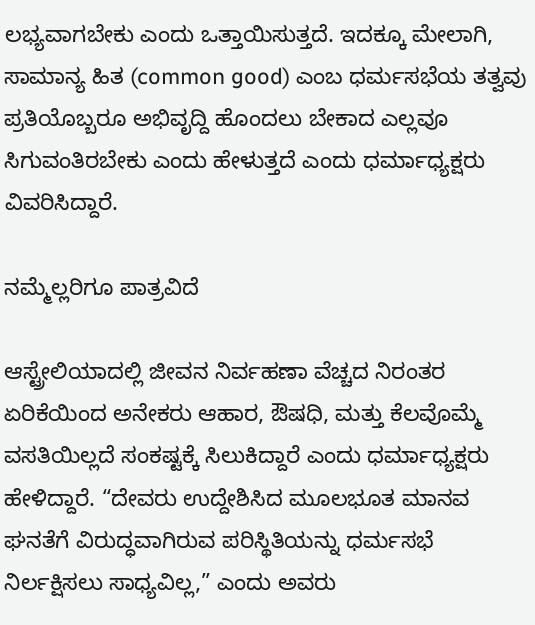ಲಭ್ಯವಾಗಬೇಕು ಎಂದು ಒತ್ತಾಯಿಸುತ್ತದೆ. ಇದಕ್ಕೂ ಮೇಲಾಗಿ, ಸಾಮಾನ್ಯ ಹಿತ (common good) ಎಂಬ ಧರ್ಮಸಭೆಯ ತತ್ವವು ಪ್ರತಿಯೊಬ್ಬರೂ ಅಭಿವೃದ್ದಿ ಹೊಂದಲು ಬೇಕಾದ ಎಲ್ಲವೂ ಸಿಗುವಂತಿರಬೇಕು ಎಂದು ಹೇಳುತ್ತದೆ ಎಂದು ಧರ್ಮಾಧ್ಯಕ್ಷರು ವಿವರಿಸಿದ್ದಾರೆ.

ನಮ್ಮೆಲ್ಲರಿಗೂ ಪಾತ್ರವಿದೆ

ಆಸ್ಟ್ರೇಲಿಯಾದಲ್ಲಿ ಜೀವನ ನಿರ್ವಹಣಾ ವೆಚ್ಚದ ನಿರಂತರ ಏರಿಕೆಯಿಂದ ಅನೇಕರು ಆಹಾರ, ಔಷಧಿ, ಮತ್ತು ಕೆಲವೊಮ್ಮೆ ವಸತಿಯಿಲ್ಲದೆ ಸಂಕಷ್ಟಕ್ಕೆ ಸಿಲುಕಿದ್ದಾರೆ ಎಂದು ಧರ್ಮಾಧ್ಯಕ್ಷರು ಹೇಳಿದ್ದಾರೆ. “ದೇವರು ಉದ್ದೇಶಿಸಿದ ಮೂಲಭೂತ ಮಾನವ ಘನತೆಗೆ ವಿರುದ್ಧವಾಗಿರುವ ಪರಿಸ್ಥಿತಿಯನ್ನು ಧರ್ಮಸಭೆ ನಿರ್ಲಕ್ಷಿಸಲು ಸಾಧ್ಯವಿಲ್ಲ,” ಎಂದು ಅವರು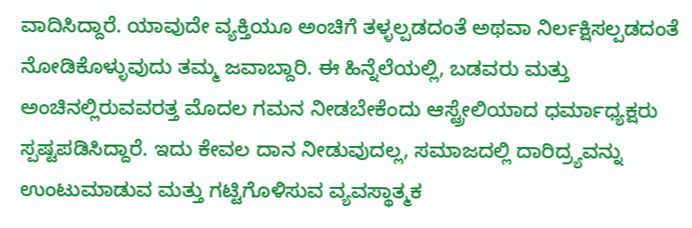ವಾದಿಸಿದ್ದಾರೆ. ಯಾವುದೇ ವ್ಯಕ್ತಿಯೂ ಅಂಚಿಗೆ ತಳ್ಳಲ್ಪಡದಂತೆ ಅಥವಾ ನಿರ್ಲಕ್ಷಿಸಲ್ಪಡದಂತೆ ನೋಡಿಕೊಳ್ಳುವುದು ತಮ್ಮ ಜವಾಬ್ದಾರಿ. ಈ ಹಿನ್ನೆಲೆಯಲ್ಲಿ, ಬಡವರು ಮತ್ತು ಅಂಚಿನಲ್ಲಿರುವವರತ್ತ ಮೊದಲ ಗಮನ ನೀಡಬೇಕೆಂದು ಆಸ್ಟ್ರೇಲಿಯಾದ ಧರ್ಮಾಧ್ಯಕ್ಷರು ಸ್ಪಷ್ಟಪಡಿಸಿದ್ದಾರೆ. ಇದು ಕೇವಲ ದಾನ ನೀಡುವುದಲ್ಲ, ಸಮಾಜದಲ್ಲಿ ದಾರಿದ್ರ್ಯವನ್ನು ಉಂಟುಮಾಡುವ ಮತ್ತು ಗಟ್ಟಿಗೊಳಿಸುವ ವ್ಯವಸ್ಥಾತ್ಮಕ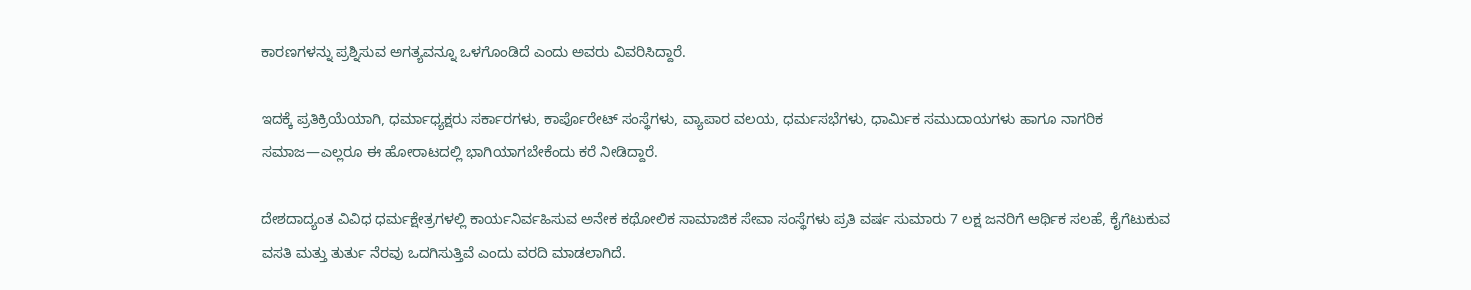ಕಾರಣಗಳನ್ನು ಪ್ರಶ್ನಿಸುವ ಅಗತ್ಯವನ್ನೂ ಒಳಗೊಂಡಿದೆ ಎಂದು ಅವರು ವಿವರಿಸಿದ್ದಾರೆ.

ಇದಕ್ಕೆ ಪ್ರತಿಕ್ರಿಯೆಯಾಗಿ, ಧರ್ಮಾಧ್ಯಕ್ಷರು ಸರ್ಕಾರಗಳು, ಕಾರ್ಪೊರೇಟ್ ಸಂಸ್ಥೆಗಳು, ವ್ಯಾಪಾರ ವಲಯ, ಧರ್ಮಸಭೆಗಳು, ಧಾರ್ಮಿಕ ಸಮುದಾಯಗಳು ಹಾಗೂ ನಾಗರಿಕ ಸಮಾಜ—ಎಲ್ಲರೂ ಈ ಹೋರಾಟದಲ್ಲಿ ಭಾಗಿಯಾಗಬೇಕೆಂದು ಕರೆ ನೀಡಿದ್ದಾರೆ.

ದೇಶದಾದ್ಯಂತ ವಿವಿಧ ಧರ್ಮಕ್ಷೇತ್ರಗಳಲ್ಲಿ ಕಾರ್ಯನಿರ್ವಹಿಸುವ ಅನೇಕ ಕಥೋಲಿಕ ಸಾಮಾಜಿಕ ಸೇವಾ ಸಂಸ್ಥೆಗಳು ಪ್ರತಿ ವರ್ಷ ಸುಮಾರು 7 ಲಕ್ಷ ಜನರಿಗೆ ಆರ್ಥಿಕ ಸಲಹೆ, ಕೈಗೆಟುಕುವ ವಸತಿ ಮತ್ತು ತುರ್ತು ನೆರವು ಒದಗಿಸುತ್ತಿವೆ ಎಂದು ವರದಿ ಮಾಡಲಾಗಿದೆ.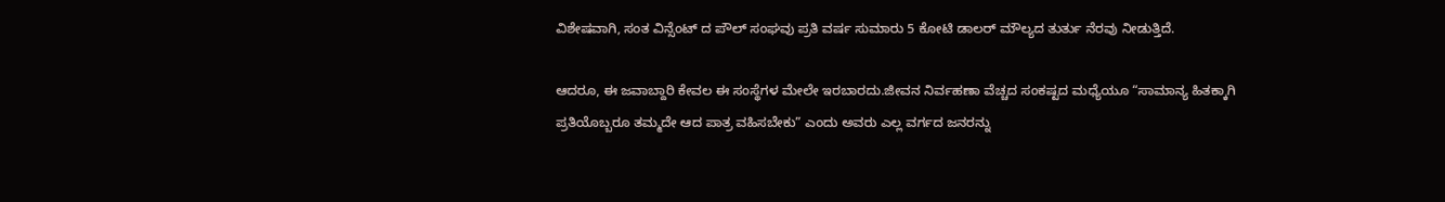ವಿಶೇಷವಾಗಿ, ಸಂತ ವಿನ್ಸೆಂಟ್ ದ ಪೌಲ್ ಸಂಘವು ಪ್ರತಿ ವರ್ಷ ಸುಮಾರು 5 ಕೋಟಿ ಡಾಲರ್ ಮೌಲ್ಯದ ತುರ್ತು ನೆರವು ನೀಡುತ್ತಿದೆ.

ಆದರೂ, ಈ ಜವಾಬ್ದಾರಿ ಕೇವಲ ಈ ಸಂಸ್ಥೆಗಳ ಮೇಲೇ ಇರಬಾರದು.ಜೀವನ ನಿರ್ವಹಣಾ ವೆಚ್ಚದ ಸಂಕಷ್ಟದ ಮಧ್ಯೆಯೂ “ಸಾಮಾನ್ಯ ಹಿತಕ್ಕಾಗಿ ಪ್ರತಿಯೊಬ್ಬರೂ ತಮ್ಮದೇ ಆದ ಪಾತ್ರ ವಹಿಸಬೇಕು” ಎಂದು ಅವರು ಎಲ್ಲ ವರ್ಗದ ಜನರನ್ನು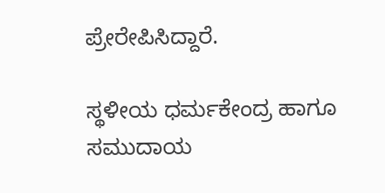ಪ್ರೇರೇಪಿಸಿದ್ದಾರೆ.

ಸ್ಥಳೀಯ ಧರ್ಮಕೇಂದ್ರ ಹಾಗೂ ಸಮುದಾಯ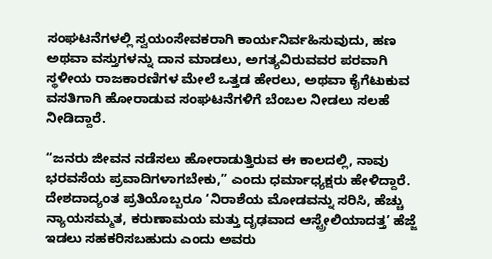ಸಂಘಟನೆಗಳಲ್ಲಿ ಸ್ವಯಂಸೇವಕರಾಗಿ ಕಾರ್ಯನಿರ್ವಹಿಸುವುದು, ಹಣ ಅಥವಾ ವಸ್ತುಗಳನ್ನು ದಾನ ಮಾಡಲು, ಅಗತ್ಯವಿರುವವರ ಪರವಾಗಿ ಸ್ಥಳೀಯ ರಾಜಕಾರಣಿಗಳ ಮೇಲೆ ಒತ್ತಡ ಹೇರಲು, ಅಥವಾ ಕೈಗೆಟುಕುವ ವಸತಿಗಾಗಿ ಹೋರಾಡುವ ಸಂಘಟನೆಗಳಿಗೆ ಬೆಂಬಲ ನೀಡಲು ಸಲಹೆ ನೀಡಿದ್ದಾರೆ.

“ಜನರು ಜೀವನ ನಡೆಸಲು ಹೋರಾಡುತ್ತಿರುವ ಈ ಕಾಲದಲ್ಲಿ, ನಾವು ಭರವಸೆಯ ಪ್ರವಾದಿಗಳಾಗಬೇಕು,” ಎಂದು ಧರ್ಮಾಧ್ಯಕ್ಷರು ಹೇಳಿದ್ದಾರೆ. ದೇಶದಾದ್ಯಂತ ಪ್ರತಿಯೊಬ್ಬರೂ ‘ನಿರಾಶೆಯ ಮೋಡವನ್ನು ಸರಿಸಿ, ಹೆಚ್ಚು ನ್ಯಾಯಸಮ್ಮತ, ಕರುಣಾಮಯ ಮತ್ತು ದೃಢವಾದ ಆಸ್ಟ್ರೇಲಿಯಾದತ್ತ’ ಹೆಜ್ಜೆ ಇಡಲು ಸಹಕರಿಸಬಹುದು ಎಂದು ಅವರು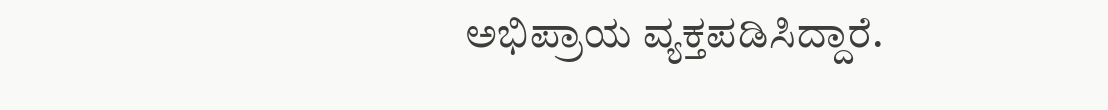ಅಭಿಪ್ರಾಯ ವ್ಯಕ್ತಪಡಿಸಿದ್ದಾರೆ.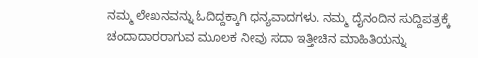ನಮ್ಮ ಲೇಖನವನ್ನು ಓದಿದ್ದಕ್ಕಾಗಿ ಧನ್ಯವಾದಗಳು. ನಮ್ಮ ದೈನಂದಿನ ಸುದ್ದಿಪತ್ರಕ್ಕೆ ಚಂದಾದಾರರಾಗುವ ಮೂಲಕ ನೀವು ಸದಾ ಇತ್ತೀಚಿನ ಮಾಹಿತಿಯನ್ನು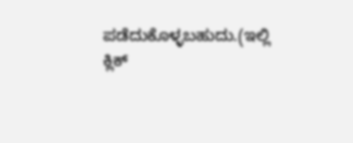ಪಡೆದುಕೊಳ್ಳಬಹುದು.(ಇಲ್ಲಿ ಕ್ಲಿಕ್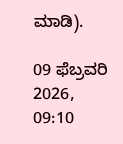ಮಾಡಿ).

09 ಫೆಬ್ರವರಿ 2026, 09:10